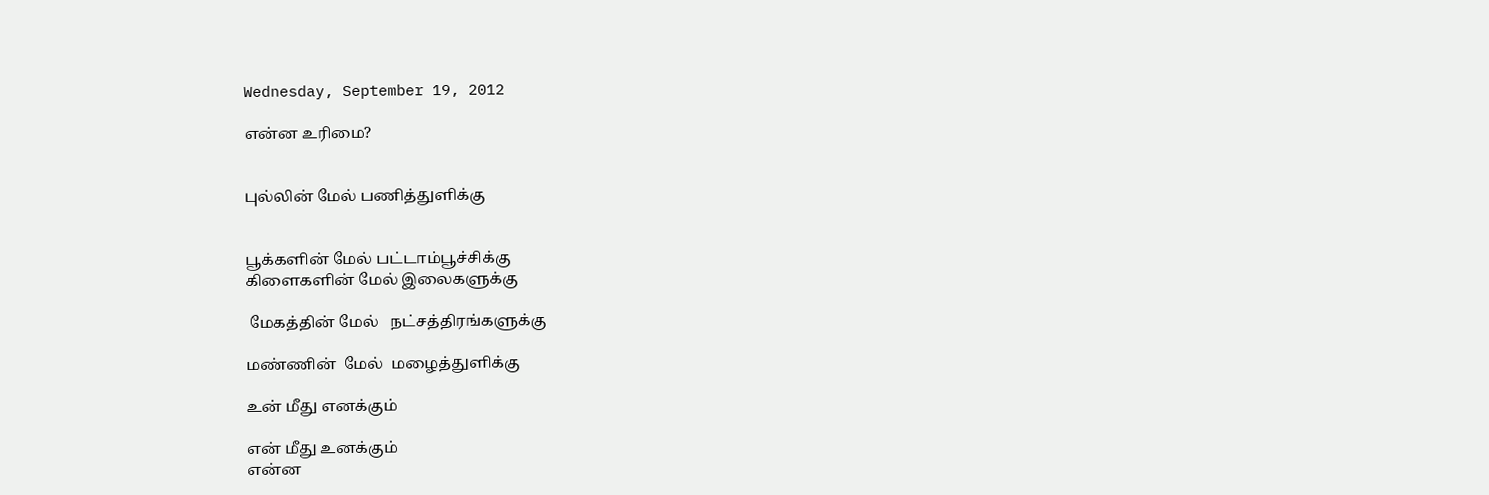Wednesday, September 19, 2012

என்ன உரிமை?


புல்லின் மேல் பணித்துளிக்கு


பூக்களின் மேல் பட்டாம்பூச்சிக்கு
கிளைகளின் மேல் இலைகளுக்கு

 மேகத்தின் மேல்   நட்சத்திரங்களுக்கு

மண்ணின்  மேல்  மழைத்துளிக்கு

உன் மீது எனக்கும்

என் மீது உனக்கும்
என்ன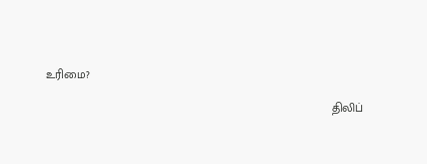உரிமை?

                                                                                     திலிப்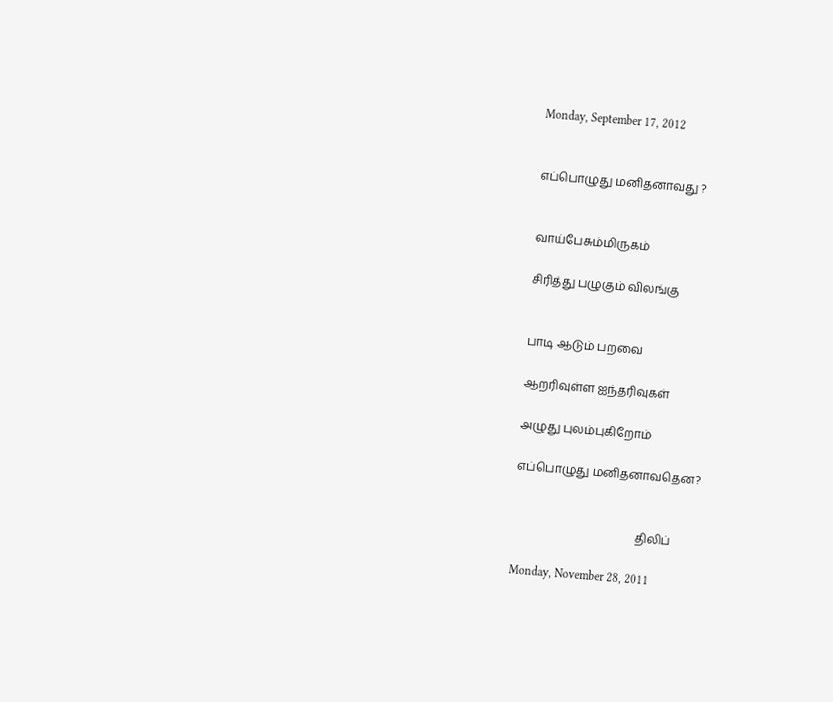Monday, September 17, 2012


எப்பொழுது மனிதனாவது ?


வாய்பேசும்மிருகம்

சிரித்து பழுகும் விலங்கு


பாடி ஆடும் பறவை

ஆறரிவுள்ள ஐந்தரிவுகள்

அழுது புலம்புகிறோம்

எப்பொழுது மனிதனாவதென?


                                          திலிப்

Monday, November 28, 2011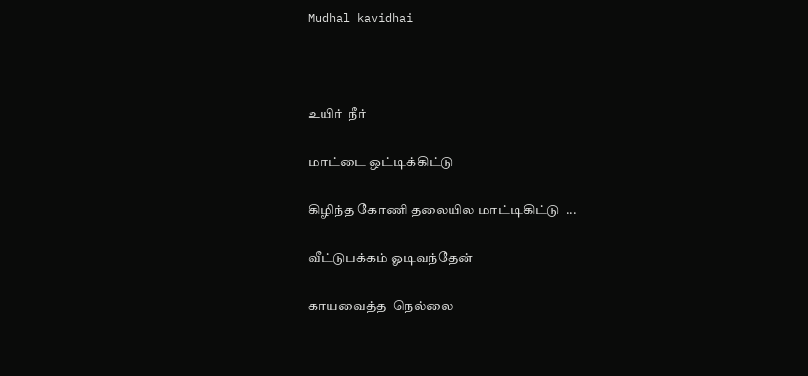Mudhal kavidhai



உயிர்  நீர்

மாட்டை ஒட்டிக்கிட்டு

கிழிந்த கோணி தலையில மாட்டிகிட்டு  ...

வீட்டுபக்கம் ஓடிவந்தேன்

காயவைத்த  நெல்லை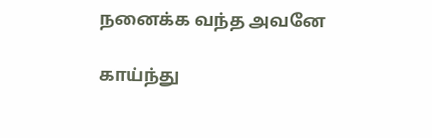நனைக்க வந்த அவனே

காய்ந்து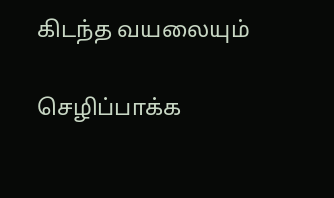கிடந்த வயலையும்

செழிப்பாக்க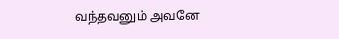வந்தவனும் அவனே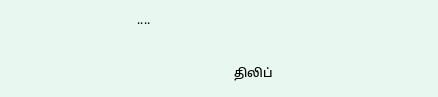....

                               திலிப்